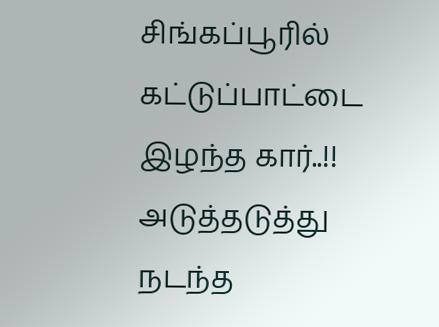சிங்கப்பூரில் கட்டுப்பாட்டை இழந்த கார்..!! அடுத்தடுத்து நடந்த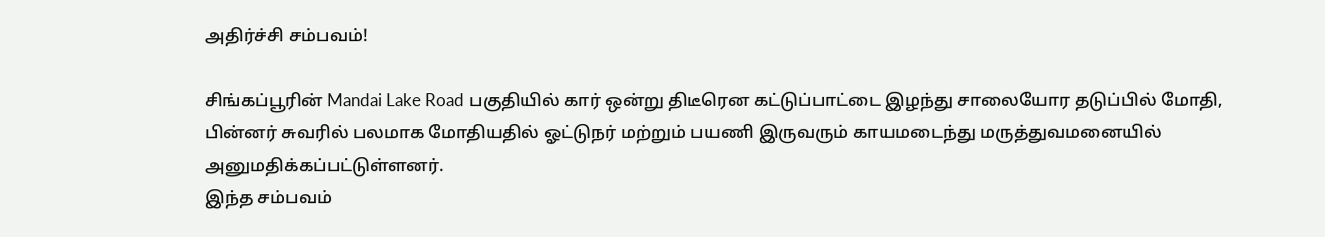அதிர்ச்சி சம்பவம்!

சிங்கப்பூரின் Mandai Lake Road பகுதியில் கார் ஒன்று திடீரென கட்டுப்பாட்டை இழந்து சாலையோர தடுப்பில் மோதி, பின்னர் சுவரில் பலமாக மோதியதில் ஓட்டுநர் மற்றும் பயணி இருவரும் காயமடைந்து மருத்துவமனையில் அனுமதிக்கப்பட்டுள்ளனர்.
இந்த சம்பவம்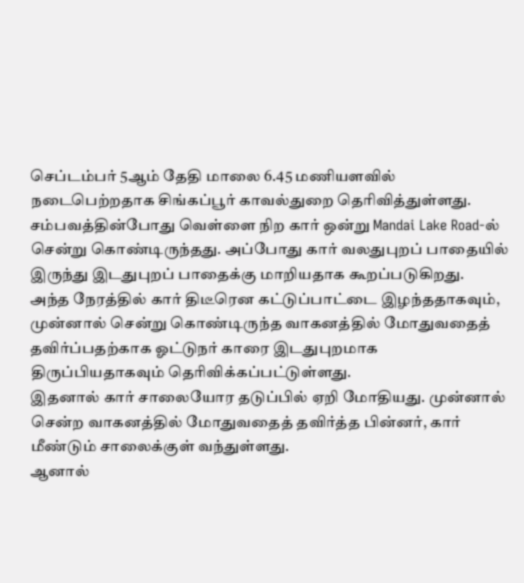செப்டம்பர் 5ஆம் தேதி மாலை 6.45 மணியளவில் நடைபெற்றதாக சிங்கப்பூர் காவல்துறை தெரிவித்துள்ளது.
சம்பவத்தின்போது வெள்ளை நிற கார் ஒன்று Mandai Lake Road-ல் சென்று கொண்டிருந்தது. அப்போது கார் வலதுபுறப் பாதையில் இருந்து இடதுபுறப் பாதைக்கு மாறியதாக கூறப்படுகிறது.
அந்த நேரத்தில் கார் திடீரென கட்டுப்பாட்டை இழந்ததாகவும், முன்னால் சென்று கொண்டிருந்த வாகனத்தில் மோதுவதைத் தவிர்ப்பதற்காக ஓட்டுநர் காரை இடதுபுறமாக திருப்பியதாகவும் தெரிவிக்கப்பட்டுள்ளது.
இதனால் கார் சாலையோர தடுப்பில் ஏறி மோதியது. முன்னால் சென்ற வாகனத்தில் மோதுவதைத் தவிர்த்த பின்னர், கார் மீண்டும் சாலைக்குள் வந்துள்ளது.
ஆனால்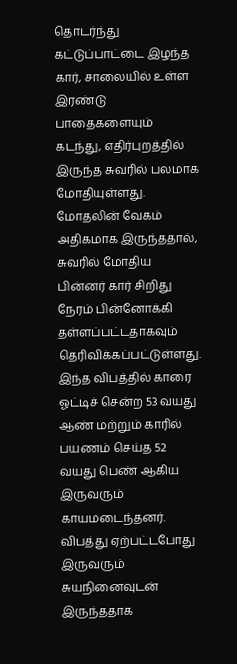தொடர்ந்து கட்டுப்பாட்டை இழந்த கார், சாலையில் உள்ள இரண்டு பாதைகளையும் கடந்து, எதிர்புறத்தில் இருந்த சுவரில் பலமாக மோதியுள்ளது.
மோதலின் வேகம் அதிகமாக இருந்ததால், சுவரில் மோதிய பின்னர் கார் சிறிது நேரம் பின்னோக்கி தள்ளப்பட்டதாகவும் தெரிவிக்கப்பட்டுள்ளது.
இந்த விபத்தில் காரை ஓட்டிச் சென்ற 53 வயது ஆண் மற்றும் காரில் பயணம் செய்த 52 வயது பெண் ஆகிய இருவரும் காயமடைந்தனர்.
விபத்து ஏற்பட்டபோது இருவரும் சுயநினைவுடன் இருந்ததாக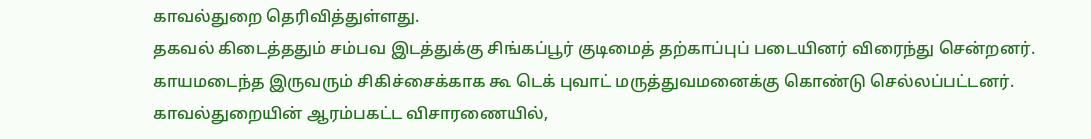காவல்துறை தெரிவித்துள்ளது.
தகவல் கிடைத்ததும் சம்பவ இடத்துக்கு சிங்கப்பூர் குடிமைத் தற்காப்புப் படையினர் விரைந்து சென்றனர். காயமடைந்த இருவரும் சிகிச்சைக்காக கூ டெக் புவாட் மருத்துவமனைக்கு கொண்டு செல்லப்பட்டனர்.
காவல்துறையின் ஆரம்பகட்ட விசாரணையில்,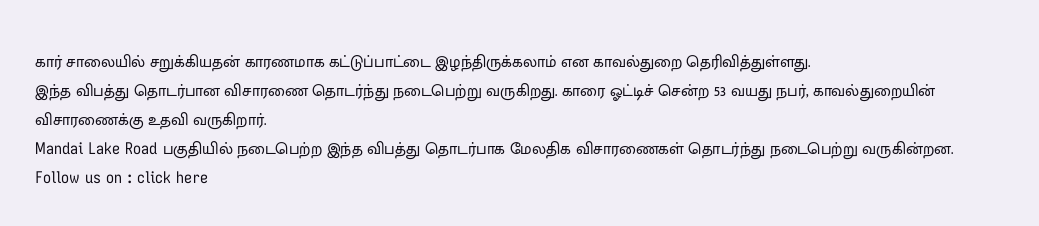கார் சாலையில் சறுக்கியதன் காரணமாக கட்டுப்பாட்டை இழந்திருக்கலாம் என காவல்துறை தெரிவித்துள்ளது.
இந்த விபத்து தொடர்பான விசாரணை தொடர்ந்து நடைபெற்று வருகிறது. காரை ஓட்டிச் சென்ற 53 வயது நபர், காவல்துறையின் விசாரணைக்கு உதவி வருகிறார்.
Mandai Lake Road பகுதியில் நடைபெற்ற இந்த விபத்து தொடர்பாக மேலதிக விசாரணைகள் தொடர்ந்து நடைபெற்று வருகின்றன.
Follow us on : click here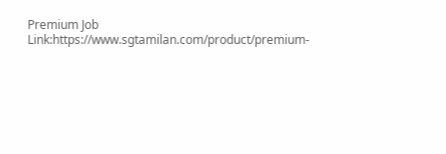Premium Job Link:https://www.sgtamilan.com/product/premium-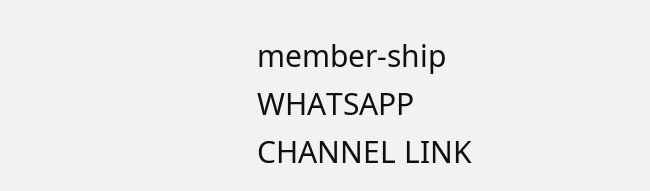member-ship
WHATSAPP CHANNEL LINK